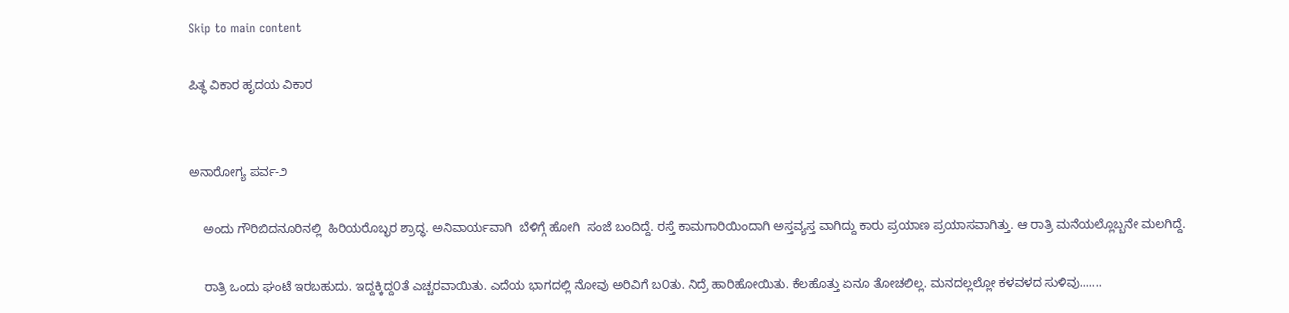Skip to main content

ಪಿತ್ಥ ವಿಕಾರ ಹೃದಯ ವಿಕಾರ


ಅನಾರೋಗ್ಯ ಪರ್ವ-೨

    ಅಂದು ಗೌರಿಬಿದನೂರಿನಲ್ಲಿ  ಹಿರಿಯರೊಬ್ಭರ ಶ್ರಾದ್ಧ. ಅನಿವಾರ್ಯವಾಗಿ  ಬೆಳಿಗ್ಗೆ ಹೋಗಿ  ಸಂಜೆ ಬಂದಿದ್ದೆ. ರಸ್ತೆ ಕಾಮಗಾರಿಯಿಂದಾಗಿ ಅಸ್ತವ್ಯಸ್ತ ವಾಗಿದ್ದು ಕಾರು ಪ್ರಯಾಣ ಪ್ರಯಾಸವಾಗಿತ್ತು. ಆ ರಾತ್ರಿ ಮನೆಯಲ್ಲೊಬ್ಬನೇ ಮಲಗಿದ್ದೆ.

    ರಾತ್ರಿ ಒಂದು ಘಂಟೆ ಇರಬಹುದು. ಇದ್ದಕ್ಕಿದ್ದ೦ತೆ ಎಚ್ಚರವಾಯಿತು. ಎದೆಯ ಭಾಗದಲ್ಲಿ ನೋವು ಅರಿವಿಗೆ ಬ೦ತು. ನಿದ್ರೆ ಹಾರಿಹೋಯಿತು. ಕೆಲಹೊತ್ತು ಏನೂ ತೋಚಲಿಲ್ಲ. ಮನದಲ್ಲಲ್ಲೋ ಕಳವಳದ ಸುಳಿವು.......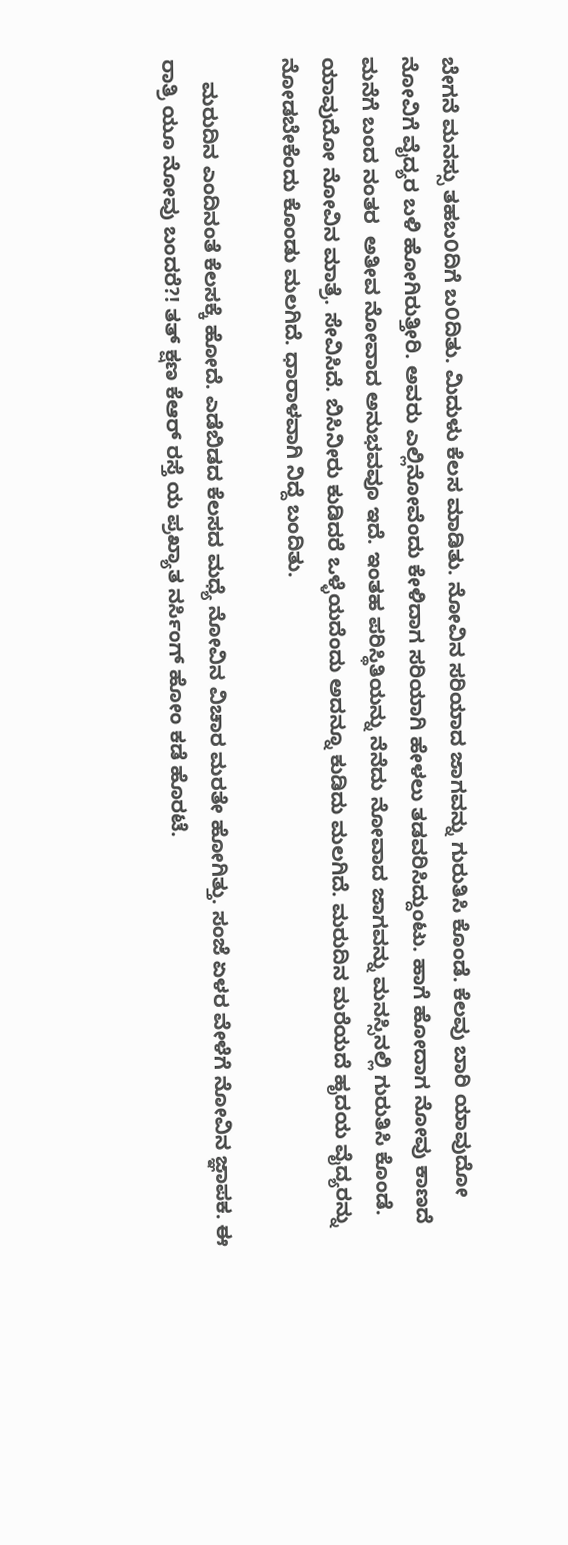ಬೇಗನೆ ಮನಸ್ಸು ತಹಬ೦ದಿಗೆ ಬ೦ದಿತು. ಮಿದುಳು ಕೆಲಸ ಮಾಡಿತು. ನೋವಿನ ಸರಿಯಾದ ಜಾಗವನ್ನು ಗುರುತಿಸಿ ಕೊಂಡೆ. ಕೆಲವು ಬಾರಿ ಯಾವುದೋ ನೋವಿಗೆ ವೈದ್ಯರ ಬಳಿ ಹೋಗಿರುತ್ತೀರಿ. ಅವರು ಎಲ್ಲಿನೋವೆಂದು ಕೇಳಿದಾಗ ಸರಿಯಾಗಿ ಹೇಳಲು ತಡವರಿಸಿದ್ದುಂಟು. ಹಾಗೆ ಹೋದಾಗ ನೋವು ಕಾಣದೆ ಮನೆಗೆ ಬಂದ ನಂತರ  ಅತೀವ ನೋವಾದ ಅನುಭವವೂ ಇದೆ. ಇಂತಹ ಪರಿಸ್ಥಿತಿಯನ್ನು ನೆನೆದು ನೋವಾದ ಜಾಗವನ್ನು ಮನಸ್ಸಿನಲ್ಲಿ ಗುರುತಿಸಿ ಕೊಂಡೆ. ಯಾವುದೋ ನೋವಿನ ಮಾತ್ರೆ. ಸೇವಿಸಿದೆ. ಬಿಸಿನೀರು ಕುಡಿದರೆ ಒಳ್ಳೆಯದೆಂದು ಅದನ್ನೂ ಕುಡಿದು ಮಲಗಿದೆ. ಮರುದಿನ ಮರೆಯದೆ ಹೃದಯ ವೈದ್ಯರನ್ನು ನೋಡಬೇಕೆಂದು ಕೊಂಡು ಮಲಗಿದೆ. ಧಾರಾಳವಾಗಿ ನಿದ್ದೆ ಬಂದಿತು.

    ಮರುದಿನ ಎಂದಿನಂತೆ ಕೆಲಸಕ್ಕೆ ಹೋದೆ. ಎಡೆಬಿಡದ ಕೆಲಸದ ಮಧ್ಯೆ ನೋವಿನ ವಿಚಾರ ಮರತೇ ಹೋಗಿತ್ತು. ಸಂಜೆ ಏಳರ ವೇಳೆಗೆ ನೋವಿನ ಜ್ಞಾಪಕ. ಈ ರಾತ್ರಿ ಯೂ ನೋವು ಬಂದರೆ?! ತತ್ ಕ್ಷಣ ಕೆಆರ್ ರಸ್ತೆ ಯ ಪ್ರಖ್ಯಾತ ನರ್ಸಿಂಗ್ ಹೋಂ ಕಡೆ ಹೊರಟೆ.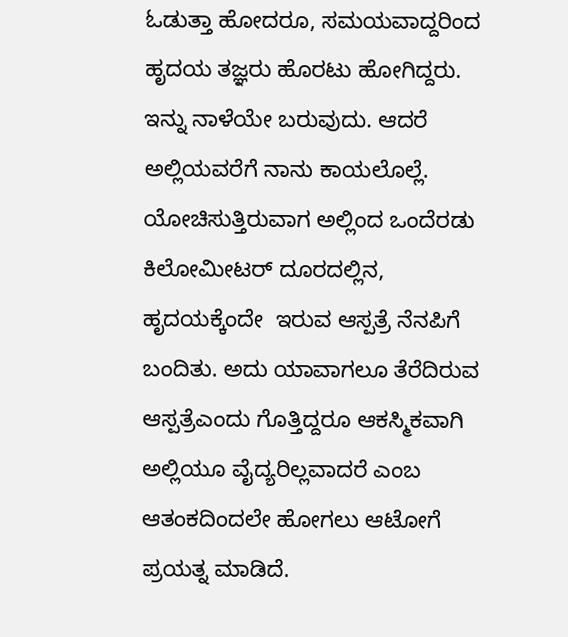ಓಡುತ್ತಾ ಹೋದರೂ, ಸಮಯವಾದ್ದರಿಂದ ಹೃದಯ ತಜ್ಞರು ಹೊರಟು ಹೋಗಿದ್ದರು. ಇನ್ನು ನಾಳೆಯೇ ಬರುವುದು. ಆದರೆ ಅಲ್ಲಿಯವರೆಗೆ ನಾನು ಕಾಯಲೊಲ್ಲೆ. ಯೋಚಿಸುತ್ತಿರುವಾಗ ಅಲ್ಲಿಂದ ಒಂದೆರಡು ಕಿಲೋಮೀಟರ್ ದೂರದಲ್ಲಿನ, ಹೃದಯಕ್ಕೆಂದೇ  ಇರುವ ಆಸ್ಪತ್ರೆ ನೆನಪಿಗೆ ಬಂದಿತು. ಅದು ಯಾವಾಗಲೂ ತೆರೆದಿರುವ ಆಸ್ಪತ್ರೆಎಂದು ಗೊತ್ತಿದ್ದರೂ ಆಕಸ್ಮಿಕವಾಗಿ ಅಲ್ಲಿಯೂ ವೈದ್ಯರಿಲ್ಲವಾದರೆ ಎಂಬ ಆತಂಕದಿಂದಲೇ ಹೋಗಲು ಆಟೋಗೆ ಪ್ರಯತ್ನ ಮಾಡಿದೆ.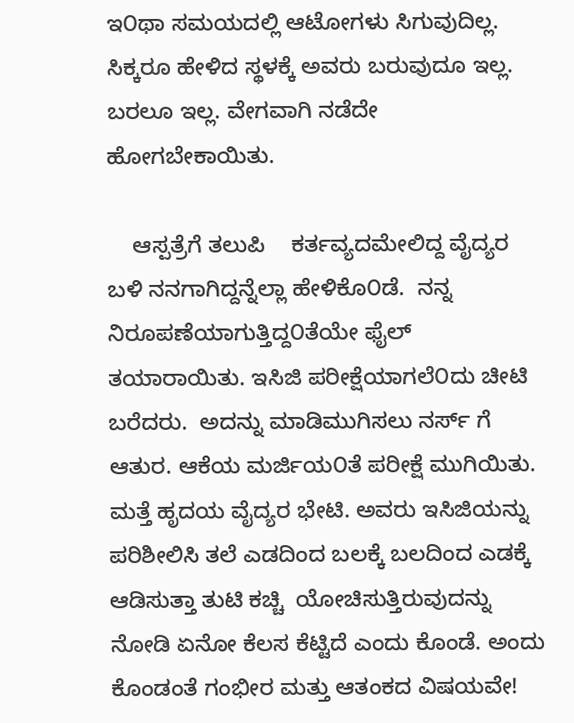ಇ೦ಥಾ ಸಮಯದಲ್ಲಿ ಆಟೋಗಳು ಸಿಗುವುದಿಲ್ಲ. ಸಿಕ್ಕರೂ ಹೇಳಿದ ಸ್ಥಳಕ್ಕೆ ಅವರು ಬರುವುದೂ ಇಲ್ಲ. ಬರಲೂ ಇಲ್ಲ. ವೇಗವಾಗಿ ನಡೆದೇ ಹೋಗಬೇಕಾಯಿತು.

    ಆಸ್ಪತ್ರೆಗೆ ತಲುಪಿ    ಕರ್ತವ್ಯದಮೇಲಿದ್ದ ವೈದ್ಯರ ಬಳಿ ನನಗಾಗಿದ್ದನ್ನೆಲ್ಲಾ ಹೇಳಿಕೊ೦ಡೆ.  ನನ್ನ ನಿರೂಪಣೆಯಾಗುತ್ತಿದ್ದ೦ತೆಯೇ ಫೈಲ್ ತಯಾರಾಯಿತು. ಇಸಿಜಿ ಪರೀಕ್ಷೆಯಾಗಲೆ೦ದು ಚೀಟಿ ಬರೆದರು.  ಅದನ್ನು ಮಾಡಿಮುಗಿಸಲು ನರ್ಸ್ ಗೆ ಆತುರ. ಆಕೆಯ ಮರ್ಜಿಯ೦ತೆ ಪರೀಕ್ಷೆ ಮುಗಿಯಿತು.  ಮತ್ತೆ ಹೃದಯ ವೈದ್ಯರ ಭೇಟಿ. ಅವರು ಇಸಿಜಿಯನ್ನು ಪರಿಶೀಲಿಸಿ ತಲೆ ಎಡದಿಂದ ಬಲಕ್ಕೆ ಬಲದಿಂದ ಎಡಕ್ಕೆ ಆಡಿಸುತ್ತಾ ತುಟಿ ಕಚ್ಚಿ  ಯೋಚಿಸುತ್ತಿರುವುದನ್ನು ನೋಡಿ ಏನೋ ಕೆಲಸ ಕೆಟ್ಟಿದೆ ಎಂದು ಕೊಂಡೆ. ಅಂದು ಕೊಂಡಂತೆ ಗಂಭೀರ ಮತ್ತು ಆತಂಕದ ವಿಷಯವೇ!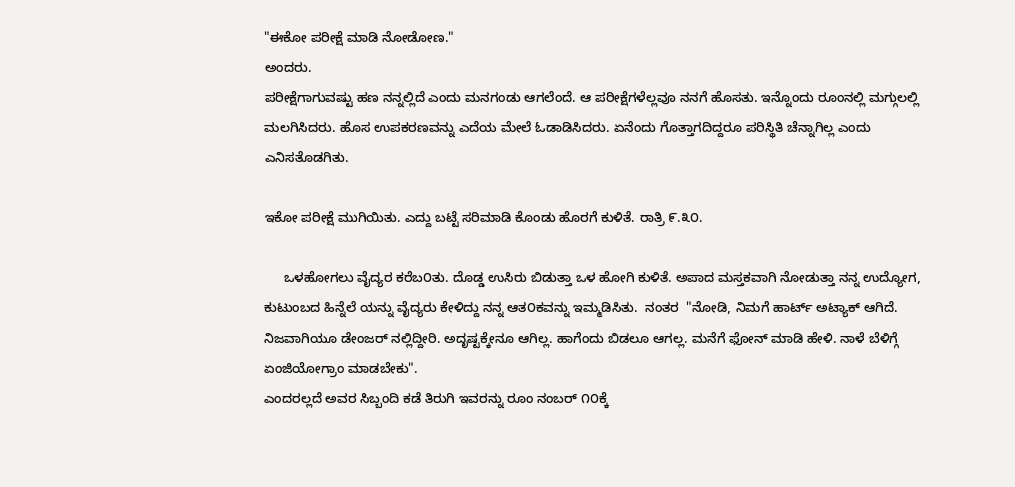"ಈಕೋ ಪರೀಕ್ಷೆ ಮಾಡಿ ನೋಡೋಣ."
ಅಂದರು.
ಪರೀಕ್ಷೆಗಾಗುವಷ್ಟು ಹಣ ನನ್ನಲ್ಲಿದೆ ಎಂದು ಮನಗಂಡು ಆಗಲೆಂದೆ. ಆ ಪರೀಕ್ಷೆಗಳೆಲ್ಲವೂ ನನಗೆ ಹೊಸತು. ಇನ್ನೊಂದು ರೂಂನಲ್ಲಿ ಮಗ್ಗುಲಲ್ಲಿ ಮಲಗಿಸಿದರು. ಹೊಸ ಉಪಕರಣವನ್ನು ಎದೆಯ ಮೇಲೆ ಓಡಾಡಿಸಿದರು. ಏನೆಂದು ಗೊತ್ತಾಗದಿದ್ದರೂ ಪರಿಸ್ಥಿತಿ ಚೆನ್ನಾಗಿಲ್ಲ ಎಂದು ಎನಿಸತೊಡಗಿತು.

ಇಕೋ ಪರೀಕ್ಷೆ ಮುಗಿಯಿತು. ಎದ್ದು ಬಟ್ಟೆ ಸರಿಮಾಡಿ ಕೊಂಡು ಹೊರಗೆ ಕುಳಿತೆ. ರಾತ್ರಿ ೯.೩೦.

     ಒಳಹೋಗಲು ವೈದ್ಯರ ಕರೆಬ೦ತು. ದೊಡ್ಡ ಉಸಿರು ಬಿಡುತ್ತಾ ಒಳ ಹೋಗಿ ಕುಳಿತೆ. ಅಪಾದ ಮಸ್ತಕವಾಗಿ ನೋಡುತ್ತಾ ನನ್ನ ಉದ್ಯೋಗ, ಕುಟುಂಬದ ಹಿನ್ನೆಲೆ ಯನ್ನು ವೈದ್ಯರು ಕೇಳಿದ್ದು ನನ್ನ ಆತ೦ಕವನ್ನು ಇಮ್ಮಡಿಸಿತು.  ನಂತರ  "ನೋಡಿ, ನಿಮಗೆ ಹಾರ್ಟ್ ಅಟ್ಯಾಕ್ ಆಗಿದೆ. ನಿಜವಾಗಿಯೂ ಡೇಂಜರ್ ನಲ್ಲಿದ್ದೀರಿ. ಅದೃಷ್ಟಕ್ಕೇನೂ ಆಗಿಲ್ಲ. ಹಾಗೆಂದು ಬಿಡಲೂ ಆಗಲ್ಲ. ಮನೆಗೆ ಫೋನ್ ಮಾಡಿ ಹೇಳಿ. ನಾಳೆ ಬೆಳಿಗ್ಗೆ ಏಂಜಿಯೋಗ್ರಾಂ ಮಾಡಬೇಕು".
ಎಂದರಲ್ಲದೆ ಅವರ ಸಿಬ್ಬಂದಿ ಕಡೆ ತಿರುಗಿ ಇವರನ್ನು ರೂಂ ನಂಬರ್ ೧೦ಕ್ಕೆ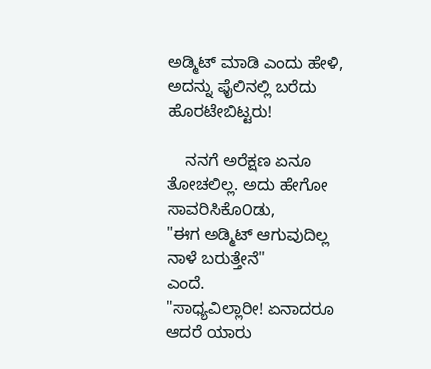ಅಡ್ಮಿಟ್ ಮಾಡಿ ಎಂದು ಹೇಳಿ, ಅದನ್ನು ಫೈಲಿನಲ್ಲಿ ಬರೆದು ಹೊರಟೇಬಿಟ್ಟರು!

    ನನಗೆ ಅರೆಕ್ಷಣ ಏನೂ ತೋಚಲಿಲ್ಲ. ಅದು ಹೇಗೋ ಸಾವರಿಸಿಕೊ೦ಡು,
"ಈಗ ಅಡ್ಮಿಟ್ ಆಗುವುದಿಲ್ಲ ನಾಳೆ ಬರುತ್ತೇನೆ"
ಎಂದೆ.
"ಸಾಧ್ಯವಿಲ್ಲಾರೀ! ಏನಾದರೂ ಆದರೆ ಯಾರು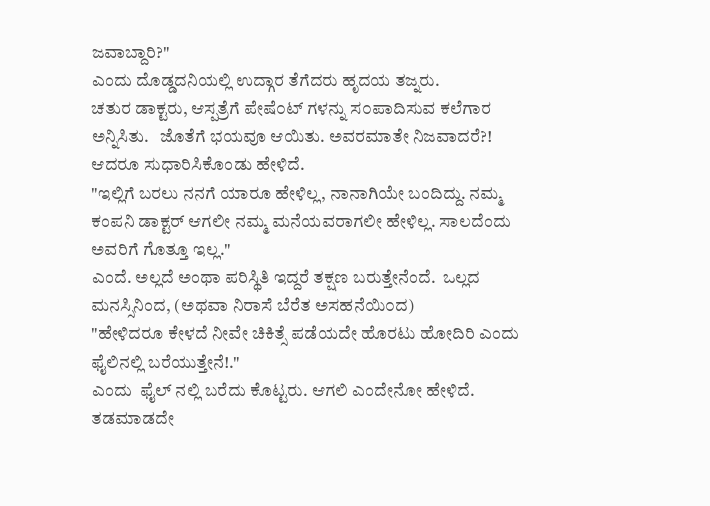ಜವಾಬ್ದಾರಿ?"
ಎಂದು ದೊಡ್ಡದನಿಯಲ್ಲಿ ಉದ್ಗಾರ ತೆಗೆದರು ಹೃದಯ ತಜ್ನರು.
ಚತುರ ಡಾಕ್ಟರು, ಆಸ್ಪತ್ರೆಗೆ ಪೇಷೆ೦ಟ್ ಗಳನ್ನು ಸ೦ಪಾದಿಸುವ ಕಲೆಗಾರ ಅನ್ನಿಸಿತು.   ಜೊತೆಗೆ ಭಯವೂ ಆಯಿತು. ಅವರಮಾತೇ ನಿಜವಾದರೆ?! ಆದರೂ ಸುಧಾರಿಸಿಕೊಂಡು ಹೇಳಿದೆ.
"ಇಲ್ಲಿಗೆ ಬರಲು ನನಗೆ ಯಾರೂ ಹೇಳಿಲ್ಲ, ನಾನಾಗಿಯೇ ಬಂದಿದ್ದು. ನಮ್ಮ ಕಂಪನಿ ಡಾಕ್ಟರ್ ಆಗಲೀ ನಮ್ಮ ಮನೆಯವರಾಗಲೀ ಹೇಳಿಲ್ಲ. ಸಾಲದೆಂದು ಅವರಿಗೆ ಗೊತ್ತೂ ಇಲ್ಲ."
ಎಂದೆ. ಅಲ್ಲದೆ ಅಂಥಾ ಪರಿಸ್ಥಿತಿ ಇದ್ದರೆ ತಕ್ಷಣ ಬರುತ್ತೇನೆಂದೆ.  ಒಲ್ಲದ ಮನಸ್ಸಿನಿಂದ, (ಅಥವಾ ನಿರಾಸೆ ಬೆರೆತ ಅಸಹನೆಯಿ೦ದ)
"ಹೇಳಿದರೂ ಕೇಳದೆ ನೀವೇ ಚಿಕಿತ್ಸೆ ಪಡೆಯದೇ ಹೊರಟು ಹೋದಿರಿ ಎಂದು ಫೈಲಿನಲ್ಲಿ ಬರೆಯುತ್ತೇನೆ!."
ಎಂದು  ಫೈಲ್ ನಲ್ಲಿ ಬರೆದು ಕೊಟ್ಟರು. ಆಗಲಿ ಎಂದೇನೋ ಹೇಳಿದೆ.  ತಡಮಾಡದೇ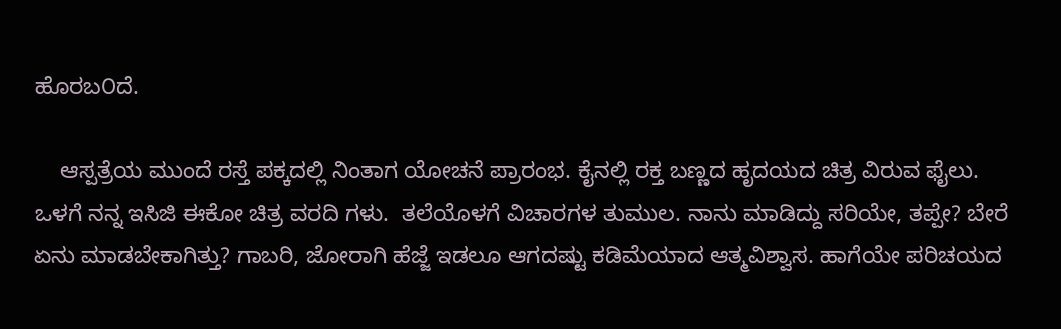ಹೊರಬ೦ದೆ.

    ಆಸ್ಪತ್ರೆಯ ಮುಂದೆ ರಸ್ತೆ ಪಕ್ಕದಲ್ಲಿ ನಿಂತಾಗ ಯೋಚನೆ ಪ್ರಾರಂಭ. ಕೈನಲ್ಲಿ ರಕ್ತ ಬಣ್ಣದ ಹೃದಯದ ಚಿತ್ರ ವಿರುವ ಫೈಲು. ಒಳಗೆ ನನ್ನ ಇಸಿಜಿ ಈಕೋ ಚಿತ್ರ ವರದಿ ಗಳು.  ತಲೆಯೊಳಗೆ ವಿಚಾರಗಳ ತುಮುಲ. ನಾನು ಮಾಡಿದ್ದು ಸರಿಯೇ, ತಪ್ಪೇ? ಬೇರೆ ಏನು ಮಾಡಬೇಕಾಗಿತ್ತು? ಗಾಬರಿ, ಜೋರಾಗಿ ಹೆಜ್ಜೆ ಇಡಲೂ ಆಗದಷ್ಟು ಕಡಿಮೆಯಾದ ಆತ್ಮವಿಶ್ವಾಸ. ಹಾಗೆಯೇ ಪರಿಚಯದ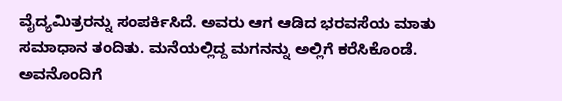ವೈದ್ಯಮಿತ್ರರನ್ನು ಸಂಪರ್ಕಿಸಿದೆ. ಅವರು ಆಗ ಆಡಿದ ಭರವಸೆಯ ಮಾತು ಸಮಾಧಾನ ತಂದಿತು. ಮನೆಯಲ್ಲಿದ್ದ ಮಗನನ್ನು ಅಲ್ಲಿಗೆ ಕರೆಸಿಕೊಂಡೆ. ಅವನೊಂದಿಗೆ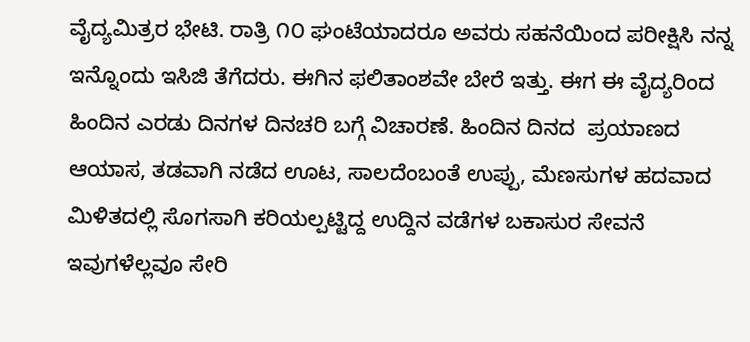ವೈದ್ಯಮಿತ್ರರ ಭೇಟಿ. ರಾತ್ರಿ ೧೦ ಘಂಟೆಯಾದರೂ ಅವರು ಸಹನೆಯಿಂದ ಪರೀಕ್ಷಿಸಿ ನನ್ನ ಇನ್ನೊಂದು ಇಸಿಜಿ ತೆಗೆದರು. ಈಗಿನ ಫಲಿತಾಂಶವೇ ಬೇರೆ ಇತ್ತು. ಈಗ ಈ ವೈದ್ಯರಿಂದ ಹಿಂದಿನ ಎರಡು ದಿನಗಳ ದಿನಚರಿ ಬಗ್ಗೆ ವಿಚಾರಣೆ. ಹಿಂದಿನ ದಿನದ  ಪ್ರಯಾಣದ ಆಯಾಸ, ತಡವಾಗಿ ನಡೆದ ಊಟ, ಸಾಲದೆಂಬಂತೆ ಉಪ್ಪು, ಮೆಣಸುಗಳ ಹದವಾದ ಮಿಳಿತದಲ್ಲಿ ಸೊಗಸಾಗಿ ಕರಿಯಲ್ಪಟ್ಟಿದ್ದ ಉದ್ದಿನ ವಡೆಗಳ ಬಕಾಸುರ ಸೇವನೆ ಇವುಗಳೆಲ್ಲವೂ ಸೇರಿ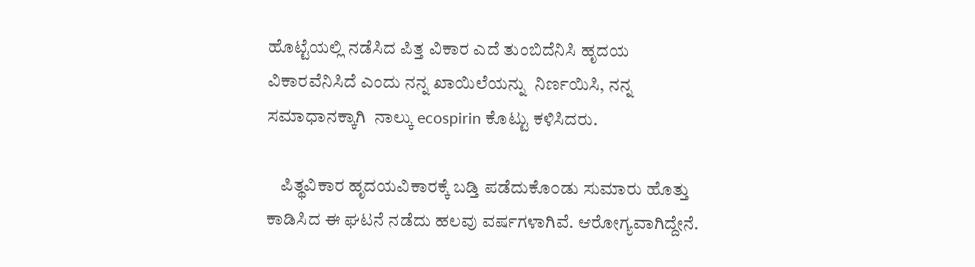ಹೊಟ್ಟೆಯಲ್ಲಿ ನಡೆಸಿದ ಪಿತ್ತ ವಿಕಾರ ಎದೆ ತುಂಬಿದೆನಿಸಿ ಹೃದಯ ವಿಕಾರವೆನಿಸಿದೆ ಎಂದು ನನ್ನ ಖಾಯಿಲೆಯನ್ನು  ನಿರ್ಣಯಿಸಿ, ನನ್ನ ಸಮಾಧಾನಕ್ಕಾಗಿ  ನಾಲ್ಕು ecospirin ಕೊಟ್ಟು ಕಳಿಸಿದರು.

    ಪಿತ್ಥವಿಕಾರ ಹೃದಯವಿಕಾರಕ್ಕೆ ಬಡ್ತಿ ಪಡೆದುಕೊ೦ಡು ಸುಮಾರು ಹೊತ್ತು ಕಾಡಿಸಿದ ಈ ಘಟನೆ ನಡೆದು ಹಲವು ವರ್ಷಗಳಾಗಿವೆ. ಆರೋಗ್ಯವಾಗಿದ್ದೇನೆ.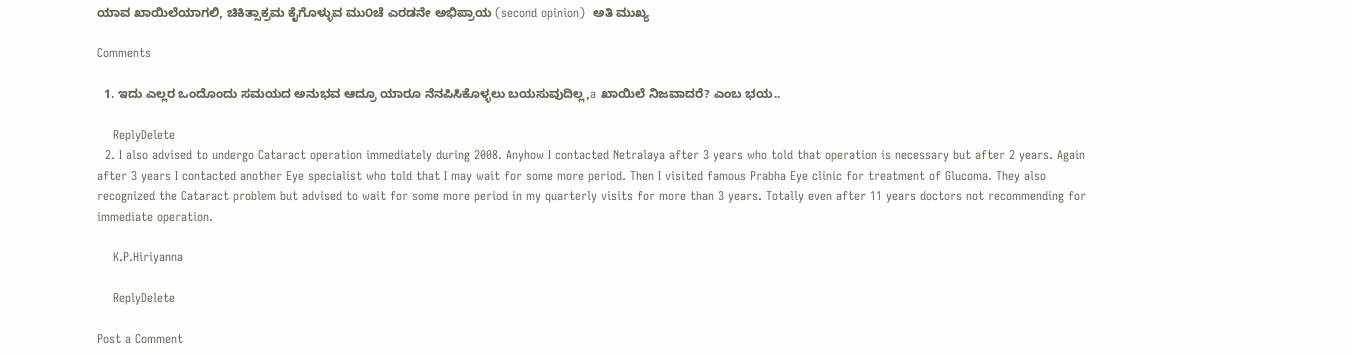ಯಾವ ಖಾಯಿಲೆಯಾಗಲಿ, ಚಿಕಿತ್ಸಾಕ್ರಮ ಕೈಗೊಳ್ಳುವ ಮು೦ಚೆ ಎರಡನೇ ಅಭಿಪ್ರಾಯ (second opinion)  ಅತಿ ಮುಖ್ಯ

Comments

  1. ಇದು ಎಲ್ಲರ ಒಂದೊಂದು ಸಮಯದ ಅನುಭವ ಆದ್ರೂ ಯಾರೂ ನೆನಪಿಸಿಕೊಳ್ಳಲು ಬಯಸುವುದಿಲ್ಲ,a ಖಾಯಿಲೆ ನಿಜವಾದರೆ? ಎಂಬ ಭಯ..

    ReplyDelete
  2. I also advised to undergo Cataract operation immediately during 2008. Anyhow I contacted Netralaya after 3 years who told that operation is necessary but after 2 years. Again after 3 years I contacted another Eye specialist who told that I may wait for some more period. Then I visited famous Prabha Eye clinic for treatment of Glucoma. They also recognized the Cataract problem but advised to wait for some more period in my quarterly visits for more than 3 years. Totally even after 11 years doctors not recommending for immediate operation.

    K.P.Hiriyanna

    ReplyDelete

Post a Comment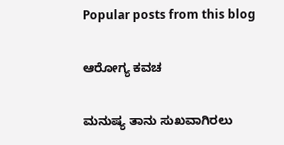Popular posts from this blog

ಆರೋಗ್ಯ ಕವಚ

ಮನುಷ್ಯ ತಾನು ಸುಖವಾಗಿರಲು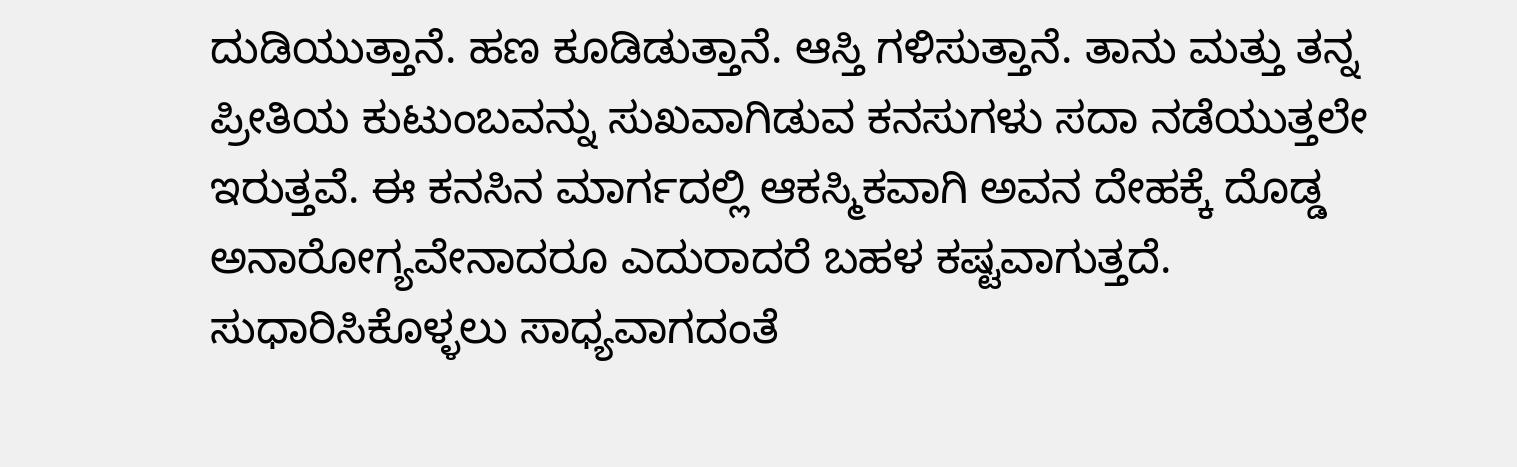ದುಡಿಯುತ್ತಾನೆ. ಹಣ ಕೂಡಿಡುತ್ತಾನೆ. ಆಸ್ತಿ ಗಳಿಸುತ್ತಾನೆ. ತಾನು ಮತ್ತು ತನ್ನ ಪ್ರೀತಿಯ ಕುಟುಂಬವನ್ನು ಸುಖವಾಗಿಡುವ ಕನಸುಗಳು ಸದಾ ನಡೆಯುತ್ತಲೇ ಇರುತ್ತವೆ. ಈ ಕನಸಿನ ಮಾರ್ಗದಲ್ಲಿ ಆಕಸ್ಮಿಕವಾಗಿ ಅವನ ದೇಹಕ್ಕೆ ದೊಡ್ಡ ಅನಾರೋಗ್ಯವೇನಾದರೂ ಎದುರಾದರೆ ಬಹಳ ಕಷ್ಟವಾಗುತ್ತದೆ. ಸುಧಾರಿಸಿಕೊಳ್ಳಲು ಸಾಧ್ಯವಾಗದಂತೆ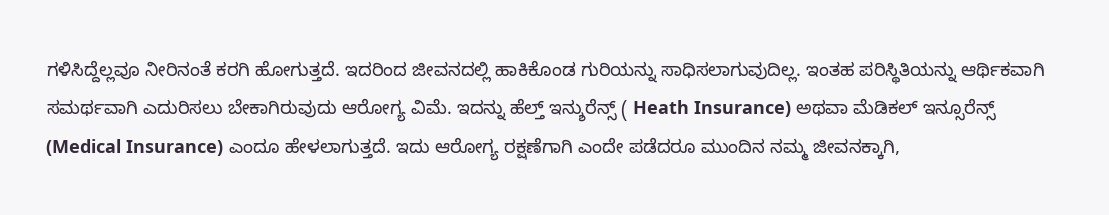ಗಳಿಸಿದ್ದೆಲ್ಲವೂ ನೀರಿನಂತೆ ಕರಗಿ ಹೋಗುತ್ತದೆ. ಇದರಿಂದ ಜೀವನದಲ್ಲಿ ಹಾಕಿಕೊಂಡ ಗುರಿಯನ್ನು ಸಾಧಿಸಲಾಗುವುದಿಲ್ಲ. ಇಂತಹ ಪರಿಸ್ಥಿತಿಯನ್ನು ಆರ್ಥಿಕವಾಗಿ ಸಮರ್ಥವಾಗಿ ಎದುರಿಸಲು ಬೇಕಾಗಿರುವುದು ಆರೋಗ್ಯ ವಿಮೆ. ಇದನ್ನು ಹೆಲ್ತ್ ಇನ್ಶುರೆನ್ಸ್ ( Heath Insurance) ಅಥವಾ ಮೆಡಿಕಲ್ ಇನ್ಸೂರೆನ್ಸ್ (Medical Insurance) ಎಂದೂ ಹೇಳಲಾಗುತ್ತದೆ. ಇದು ಆರೋಗ್ಯ ರಕ್ಷಣೆಗಾಗಿ ಎಂದೇ ಪಡೆದರೂ ಮುಂದಿನ ನಮ್ಮ ಜೀವನಕ್ಕಾಗಿ,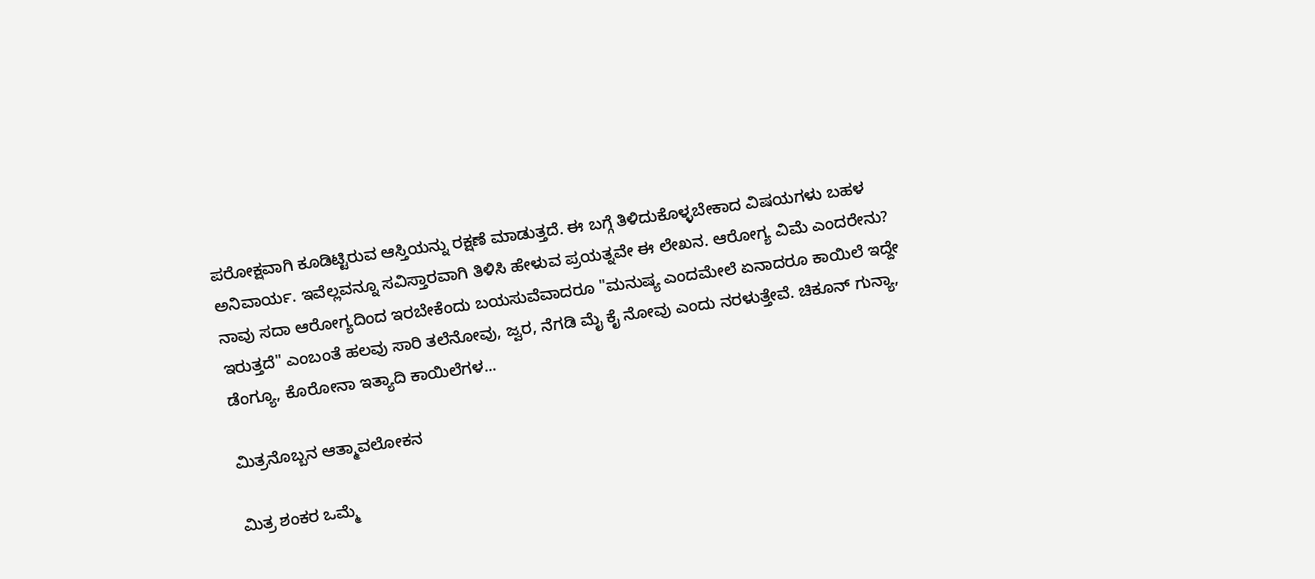ಪರೋಕ್ಷವಾಗಿ ಕೂಡಿಟ್ಟಿರುವ ಆಸ್ತಿಯನ್ನು ರಕ್ಷಣೆ ಮಾಡುತ್ತದೆ. ಈ ಬಗ್ಗೆ ತಿಳಿದುಕೊಳ್ಳಬೇಕಾದ ವಿಷಯಗಳು ಬಹಳ ಅನಿವಾರ್ಯ. ಇವೆಲ್ಲವನ್ನೂ ಸವಿಸ್ತಾರವಾಗಿ ತಿಳಿಸಿ ಹೇಳುವ ಪ್ರಯತ್ನವೇ ಈ ಲೇಖನ. ಆರೋಗ್ಯ ವಿಮೆ ಎಂದರೇನು? ನಾವು ಸದಾ ಆರೋಗ್ಯದಿಂದ ಇರಬೇಕೆಂದು ಬಯಸುವೆವಾದರೂ "ಮನುಷ್ಯ ಎಂದಮೇಲೆ ಏನಾದರೂ ಕಾಯಿಲೆ ಇದ್ದೇ ಇರುತ್ತದೆ" ಎಂಬಂತೆ ಹಲವು ಸಾರಿ ತಲೆನೋವು, ಜ್ವರ, ನೆಗಡಿ ಮೈ ಕೈ ನೋವು ಎಂದು ನರಳುತ್ತೇವೆ. ಚಿಕೂನ್ ಗುನ್ಯಾ, ಡೆಂಗ್ಯೂ, ಕೊರೋನಾ ಇತ್ಯಾದಿ ಕಾಯಿಲೆಗಳ...

ಮಿತ್ರನೊಬ್ಬನ ಆತ್ಮಾವಲೋಕನ

ಮಿತ್ರ ಶಂಕರ ಒಮ್ಮೆ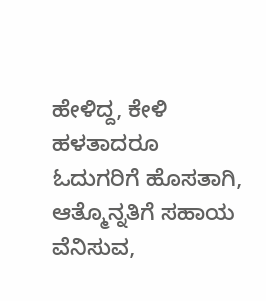ಹೇಳಿದ್ದ, ಕೇಳಿ ಹಳತಾದರೂ ಓದುಗರಿಗೆ ಹೊಸತಾಗಿ, ಆತ್ಮೊನ್ನತಿಗೆ ಸಹಾಯ ವೆನಿಸುವ,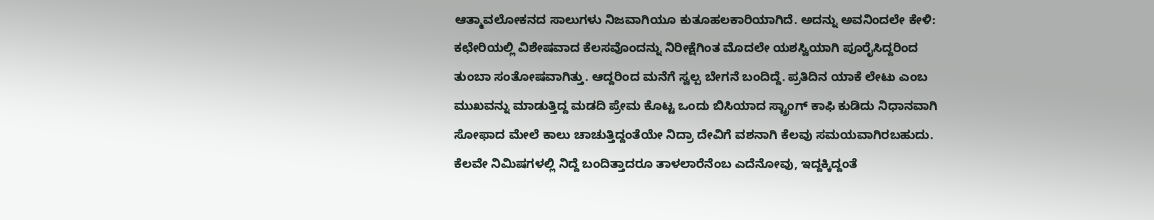ಆತ್ಮಾವಲೋಕನದ ಸಾಲುಗಳು ನಿಜವಾಗಿಯೂ ಕುತೂಹಲಕಾರಿಯಾಗಿದೆ. ಅದನ್ನು ಅವನಿಂದಲೇ ಕೇಳಿ: ಕಛೇರಿಯಲ್ಲಿ ವಿಶೇಷವಾದ ಕೆಲಸವೊಂದನ್ನು ನಿರೀಕ್ಷೆಗಿಂತ ಮೊದಲೇ ಯಶಸ್ವಿಯಾಗಿ ಪೂರೈಸಿದ್ದರಿಂದ ತುಂಬಾ ಸಂತೋಷವಾಗಿತ್ತು. ಆದ್ದರಿಂದ ಮನೆಗೆ ಸ್ವಲ್ಪ ಬೇಗನೆ ಬಂದಿದ್ದೆ. ಪ್ರತಿದಿನ ಯಾಕೆ ಲೇಟು ಎಂಬ ಮುಖವನ್ನು ಮಾಡುತ್ತಿದ್ದ ಮಡದಿ ಪ್ರೇಮ ಕೊಟ್ಟ ಒಂದು ಬಿಸಿಯಾದ ಸ್ಟ್ರಾಂಗ್ ಕಾಫಿ ಕುಡಿದು ನಿಧಾನವಾಗಿ ಸೋಫಾದ ಮೇಲೆ ಕಾಲು ಚಾಚುತ್ತಿದ್ದಂತೆಯೇ ನಿದ್ರಾ ದೇವಿಗೆ ವಶನಾಗಿ ಕೆಲವು ಸಮಯವಾಗಿರಬಹುದು. ಕೆಲವೇ ನಿಮಿಷಗಳಲ್ಲಿ ನಿದ್ದೆ ಬಂದಿತ್ತಾದರೂ ತಾಳಲಾರೆನೆಂಬ ಎದೆನೋವು, ಇದ್ದಕ್ಕಿದ್ದಂತೆ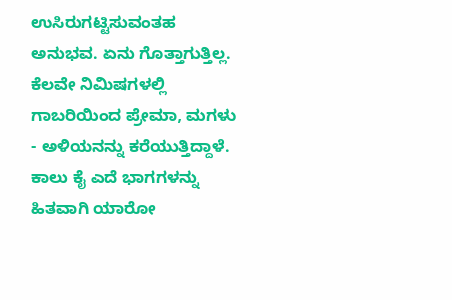ಉಸಿರುಗಟ್ಟಿಸುವಂತಹ ಅನುಭವ. ಏನು ಗೊತ್ತಾಗುತ್ತಿಲ್ಲ. ಕೆಲವೇ ನಿಮಿಷಗಳಲ್ಲಿ ಗಾಬರಿಯಿಂದ ಪ್ರೇಮಾ, ಮಗಳು - ಅಳಿಯನನ್ನು ಕರೆಯುತ್ತಿದ್ದಾಳೆ. ಕಾಲು ಕೈ ಎದೆ ಭಾಗಗಳನ್ನು ಹಿತವಾಗಿ ಯಾರೋ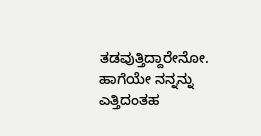ತಡವುತ್ತಿದ್ದಾರೇನೋ. ಹಾಗೆಯೇ ನನ್ನನ್ನು ಎತ್ತಿದಂತಹ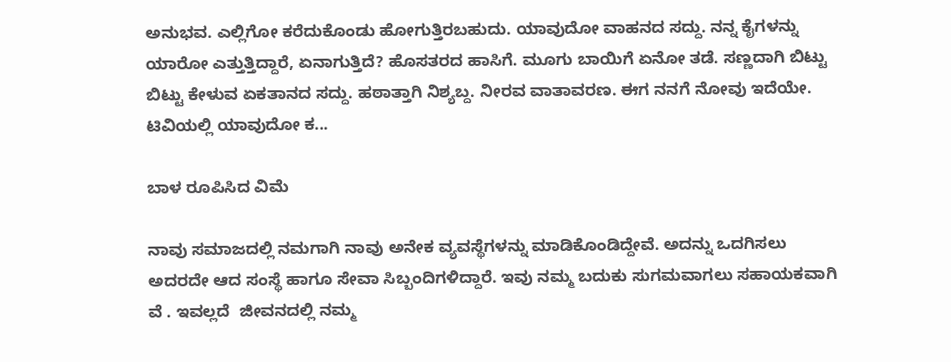ಅನುಭವ. ಎಲ್ಲಿಗೋ ಕರೆದುಕೊಂಡು ಹೋಗುತ್ತಿರಬಹುದು. ಯಾವುದೋ ವಾಹನದ ಸದ್ದು. ನನ್ನ ಕೈಗಳನ್ನು ಯಾರೋ ಎತ್ತುತ್ತಿದ್ದಾರೆ, ಏನಾಗುತ್ತಿದೆ? ಹೊಸತರದ ಹಾಸಿಗೆ. ಮೂಗು ಬಾಯಿಗೆ ಏನೋ ತಡೆ. ಸಣ್ಣದಾಗಿ ಬಿಟ್ಟು ಬಿಟ್ಟು ಕೇಳುವ ಏಕತಾನದ ಸದ್ದು. ಹಠಾತ್ತಾಗಿ ನಿಶ್ಯಬ್ದ. ನೀರವ ವಾತಾವರಣ. ಈಗ ನನಗೆ ನೋವು ಇದೆಯೇ. ಟಿವಿಯಲ್ಲಿ ಯಾವುದೋ ಕ...

ಬಾಳ ರೂಪಿಸಿದ ವಿಮೆ

ನಾವು ಸಮಾಜದಲ್ಲಿ ನಮಗಾಗಿ ನಾವು ಅನೇಕ ವ್ಯವಸ್ಥೆಗಳನ್ನು ಮಾಡಿಕೊಂಡಿದ್ದೇವೆ. ಅದನ್ನು ಒದಗಿಸಲು ಅದರದೇ ಆದ ಸಂಸ್ಥೆ ಹಾಗೂ ಸೇವಾ ಸಿಬ್ಬಂದಿಗಳಿದ್ದಾರೆ. ಇವು ನಮ್ಮ ಬದುಕು ಸುಗಮವಾಗಲು ಸಹಾಯಕವಾಗಿ ವೆ . ಇವಲ್ಲದೆ  ಜೀವನದಲ್ಲಿ ನಮ್ಮ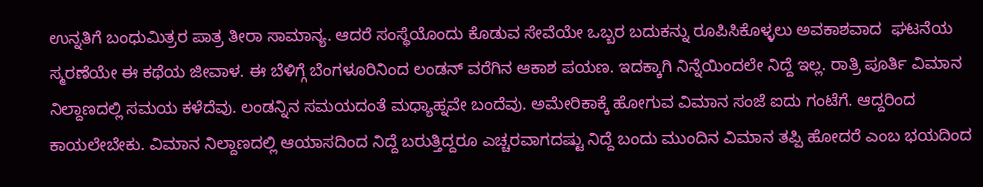ಉನ್ನತಿಗೆ ಬಂಧುಮಿತ್ರರ ಪಾತ್ರ ತೀರಾ ಸಾಮಾನ್ಯ. ಆದರೆ ಸಂಸ್ಥೆಯೊಂದು ಕೊಡುವ ಸೇವೆಯೇ ಒಬ್ಬರ ಬದುಕನ್ನು ರೂಪಿಸಿಕೊಳ್ಳಲು ಅವಕಾಶವಾದ  ಘಟನೆಯ ಸ್ಮರಣೆಯೇ ಈ ಕಥೆಯ ಜೀವಾಳ. ಈ ಬೆಳಿಗ್ಗೆ ಬೆಂಗಳೂರಿನಿಂದ ಲಂಡನ್ ವರೆಗಿನ ಆಕಾಶ ಪಯಣ. ಇದಕ್ಕಾಗಿ ನಿನ್ನೆಯಿಂದಲೇ ನಿದ್ದೆ ಇಲ್ಲ. ರಾತ್ರಿ ಪೂರ್ತಿ ವಿಮಾನ ನಿಲ್ದಾಣದಲ್ಲಿ ಸಮಯ ಕಳೆದೆವು. ಲಂಡನ್ನಿನ ಸಮಯದಂತೆ ಮಧ್ಯಾಹ್ನವೇ ಬಂದೆವು. ಅಮೇರಿಕಾಕ್ಕೆ ಹೋಗುವ ವಿಮಾನ ಸಂಜೆ ಐದು ಗಂಟೆಗೆ. ಆದ್ದರಿಂದ ಕಾಯಲೇಬೇಕು. ವಿಮಾನ ನಿಲ್ದಾಣದಲ್ಲಿ ಆಯಾಸದಿಂದ ನಿದ್ದೆ ಬರುತ್ತಿದ್ದರೂ ಎಚ್ಚರವಾಗದಷ್ಟು ನಿದ್ದೆ ಬಂದು ಮುಂದಿನ ವಿಮಾನ ತಪ್ಪಿ ಹೋದರೆ ಎಂಬ ಭಯದಿಂದ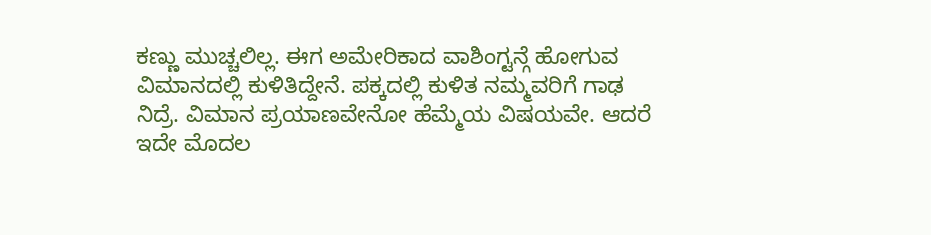ಕಣ್ಣು ಮುಚ್ಚಲಿಲ್ಲ. ಈಗ ಅಮೇರಿಕಾದ ವಾಶಿಂಗ್ಟನ್ಗೆ ಹೋಗುವ ವಿಮಾನದಲ್ಲಿ ಕುಳಿತಿದ್ದೇನೆ. ಪಕ್ಕದಲ್ಲಿ ಕುಳಿತ ನಮ್ಮವರಿಗೆ ಗಾಢ ನಿದ್ರೆ. ವಿಮಾನ ಪ್ರಯಾಣವೇನೋ ಹೆಮ್ಮೆಯ ವಿಷಯವೇ. ಆದರೆ ಇದೇ ಮೊದಲ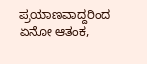ಪ್ರಯಾಣವಾದ್ದರಿಂದ ಏನೋ ಆತಂಕ,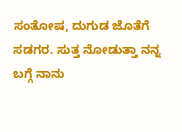ಸಂತೋಷ, ದುಗುಡ ಜೊತೆಗೆ ಸಡಗರ. ಸುತ್ತ ನೋಡುತ್ತಾ ನನ್ನ ಬಗ್ಗೆ ನಾನು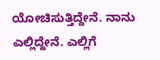ಯೋಚಿಸುತ್ತಿದ್ದೇನೆ. ನಾನು ಎಲ್ಲಿದ್ದೇನೆ. ಎಲ್ಲಿಗೆ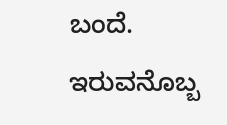ಬಂದೆ. ಇರುವನೊಬ್ಬ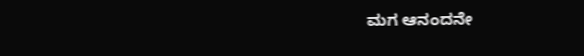ಮಗ ಆನಂದನೇ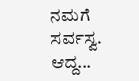ನಮಗೆ ಸರ್ವಸ್ವ. ಆದ್ದ...